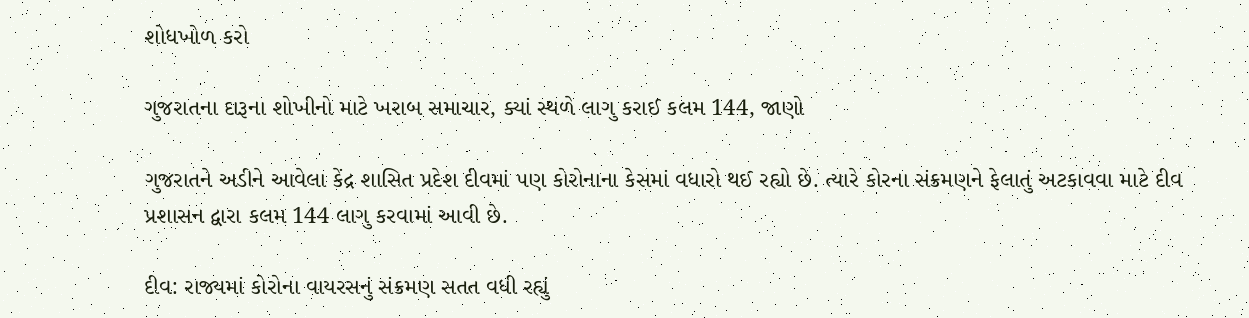શોધખોળ કરો

ગુજરાતના દારૂના શોખીનો માટે ખરાબ સમાચાર, ક્યાં સ્થળે લાગુ કરાઈ કલમ 144, જાણો

ગુજરાતને અડીને આવેલા કેંદ્ર શાસિત પ્રદેશ દીવમાં પણ કોરોનાના કેસમાં વધારો થઈ રહ્યો છે. ત્યારે કોરના સંક્રમણને ફેલાતું અટકાવવા માટે દીવ પ્રશાસન દ્વારા કલમ 144 લાગુ કરવામાં આવી છે.

દીવ: રાજ્યમાં કોરોના વાયરસનું સંક્રમણ સતત વધી રહ્યું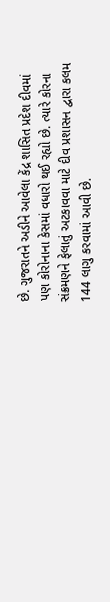છે. ગુજરાતને અડીને આવેલા કેંદ્ર શાસિત પ્રદેશ દીવમાં પણ કોરોનાના કેસમાં વધારો થઈ રહ્યો છે. ત્યારે કોરના સંક્રમણને ફેલાતું અટકાવવા માટે દીવ પ્રશાસન દ્વારા કલમ 144 લાગુ કરવામાં આવી છે.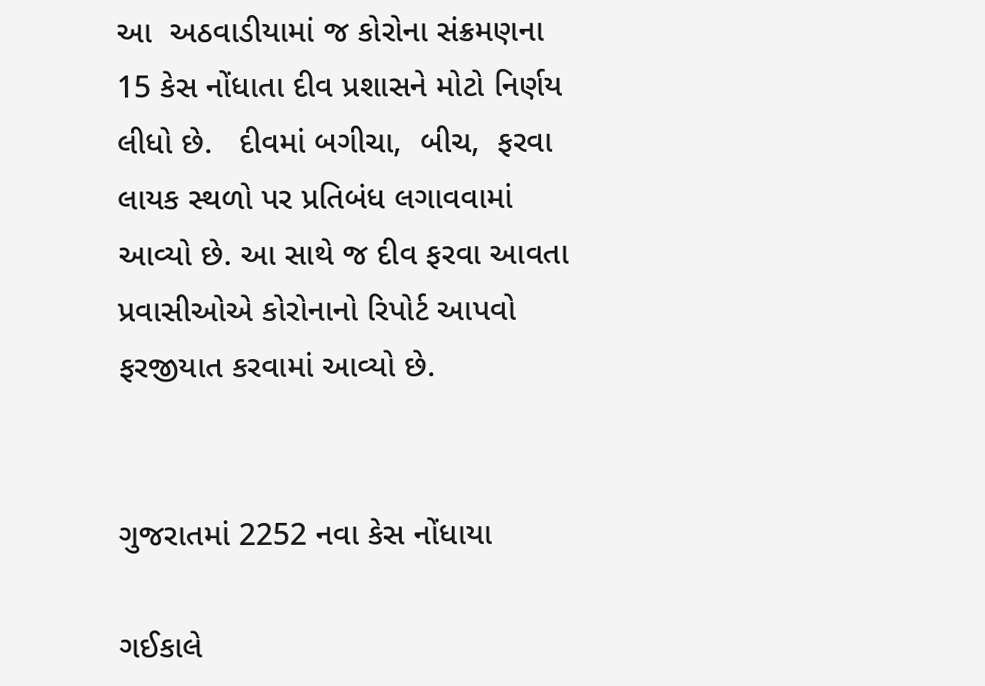આ  અઠવાડીયામાં જ કોરોના સંક્રમણના 15 કેસ નોંધાતા દીવ પ્રશાસને મોટો નિર્ણય  લીધો છે.   દીવમાં બગીચા,  બીચ,  ફરવા લાયક સ્થળો પર પ્રતિબંધ લગાવવામાં આવ્યો છે. આ સાથે જ દીવ ફરવા આવતા પ્રવાસીઓએ કોરોનાનો રિપોર્ટ આપવો ફરજીયાત કરવામાં આવ્યો છે.


ગુજરાતમાં 2252 નવા કેસ નોંધાયા

ગઈકાલે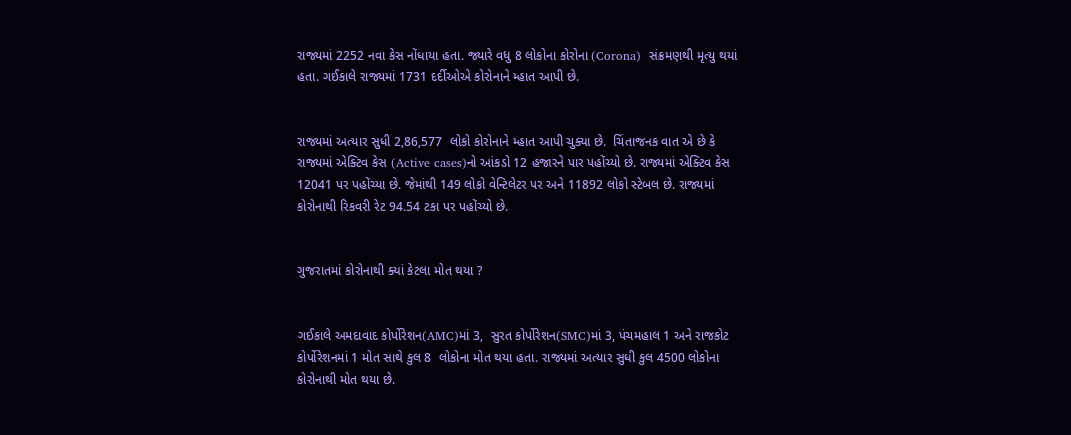રાજ્યમાં 2252 નવા કેસ નોંધાયા હતા. જ્યારે વધુ 8 લોકોના કોરોના (Corona)  સંક્રમણથી મૃત્યુ થયાં હતા. ગઈકાલે રાજ્યમાં 1731 દર્દીઓએ કોરોનાને મ્હાત આપી છે.


રાજ્યમાં અત્યાર સુધી 2,86,577  લોકો કોરોનાને મ્હાત આપી ચુક્યા છે.  ચિંતાજનક વાત એ છે કે રાજ્યમાં એક્ટિવ કેસ (Active cases)નો આંકડો 12 હજારને પાર પહોંચ્યો છે. રાજ્યમાં એક્ટિવ કેસ 12041 પર પહોંચ્યા છે. જેમાંથી 149 લોકો વેન્ટિલેટર પર અને 11892 લોકો સ્ટેબલ છે. રાજ્યમાં કોરોનાથી રિકવરી રેટ 94.54 ટકા પર પહોંચ્યો છે.


ગુજરાતમાં કોરોનાથી ક્યાં કેટલા મોત થયા ?


ગઈકાલે અમદાવાદ કોર્પોરેશન(AMC)માં 3,  સુરત કોર્પોરેશન(SMC)માં 3, પંચમહાલ 1 અને રાજકોટ કોર્પોરેશનમાં 1 મોત સાથે કુલ 8  લોકોના મોત થયા હતા. રાજ્યમાં અત્યાર સુધી કુલ 4500 લોકોના કોરોનાથી મોત થયા છે.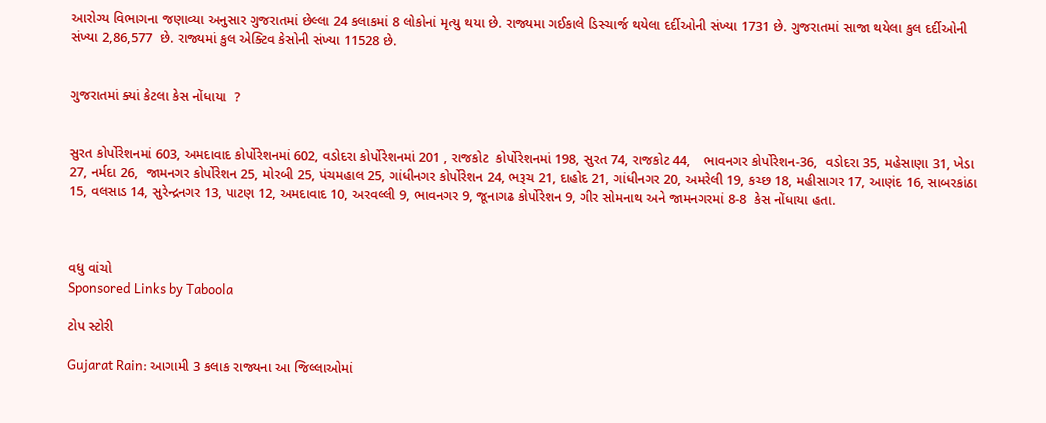આરોગ્ય વિભાગના જણાવ્યા અનુસાર ગુજરાતમાં છેલ્લા 24 કલાકમાં 8 લોકોનાં મૃત્યુ થયા છે. રાજ્યમા ગઈકાલે ડિસ્ચાર્જ થયેલા દર્દીઓની સંખ્યા 1731 છે. ગુજરાતમાં સાજા થયેલા કુલ દર્દીઓની સંખ્યા 2,86,577  છે. રાજ્યમાં કુલ એક્ટિવ કેસોની સંખ્યા 11528 છે.


ગુજરાતમાં ક્યાં કેટલા કેસ નોંધાયા  ?


સુરત કોર્પોરેશનમાં 603, અમદાવાદ કોર્પોરેશનમાં 602, વડોદરા કોર્પોરેશનમાં 201 , રાજકોટ  કોર્પોરેશનમાં 198, સુરત 74, રાજકોટ 44,   ભાવનગર કોર્પોરેશન-36,  વડોદરા 35, મહેસાણા 31, ખેડા 27, નર્મદા 26,  જામનગર કોર્પોરેશન 25, મોરબી 25, પંચમહાલ 25, ગાંધીનગર કોર્પોરેશન 24, ભરૂચ 21, દાહોદ 21, ગાંધીનગર 20, અમરેલી 19, કચ્છ 18, મહીસાગર 17, આણંદ 16, સાબરકાંઠા 15, વલસાડ 14, સુરેન્દ્રનગર 13, પાટણ 12, અમદાવાદ 10, અરવલ્લી 9, ભાવનગર 9, જૂનાગઢ કોર્પોરેશન 9, ગીર સોમનાથ અને જામનગરમાં 8-8  કેસ નોંધાયા હતા.



વધુ વાંચો
Sponsored Links by Taboola

ટોપ સ્ટોરી

Gujarat Rain: આગામી 3 કલાક રાજ્યના આ જિલ્લાઓમાં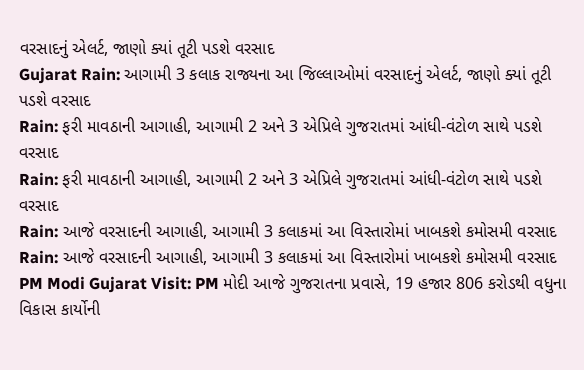વરસાદનું એલર્ટ, જાણો ક્યાં તૂટી પડશે વરસાદ
Gujarat Rain: આગામી 3 કલાક રાજ્યના આ જિલ્લાઓમાં વરસાદનું એલર્ટ, જાણો ક્યાં તૂટી પડશે વરસાદ
Rain: ફરી માવઠાની આગાહી, આગામી 2 અને 3 એપ્રિલે ગુજરાતમાં આંધી-વંટોળ સાથે પડશે વરસાદ
Rain: ફરી માવઠાની આગાહી, આગામી 2 અને 3 એપ્રિલે ગુજરાતમાં આંધી-વંટોળ સાથે પડશે વરસાદ
Rain: આજે વરસાદની આગાહી, આગામી 3 કલાકમાં આ વિસ્તારોમાં ખાબકશે કમોસમી વરસાદ
Rain: આજે વરસાદની આગાહી, આગામી 3 કલાકમાં આ વિસ્તારોમાં ખાબકશે કમોસમી વરસાદ
PM Modi Gujarat Visit: PM મોદી આજે ગુજરાતના પ્રવાસે, 19 હજાર 806 કરોડથી વધુના વિકાસ કાર્યોની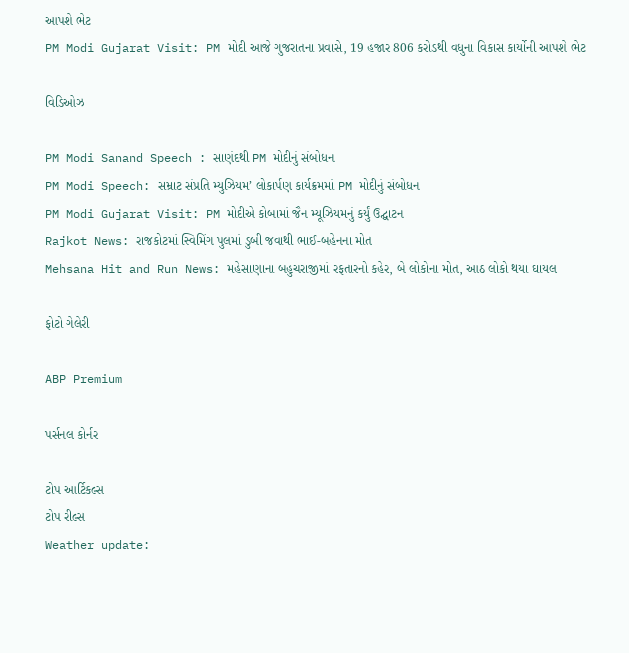આપશે ભેટ
PM Modi Gujarat Visit: PM મોદી આજે ગુજરાતના પ્રવાસે, 19 હજાર 806 કરોડથી વધુના વિકાસ કાર્યોની આપશે ભેટ

વિડિઓઝ

PM Modi Sanand Speech : સાણંદથી PM મોદીનું સંબોધન
PM Modi Speech: સમ્રાટ સંપ્રતિ મ્યુઝિયમ’ લોકાર્પણ કાર્યક્રમમાં PM મોદીનું સંબોધન
PM Modi Gujarat Visit: PM મોદીએ કોબામાં જૈન મ્યૂઝિયમનું કર્યું ઉદ્ઘાટન
Rajkot News: રાજકોટમાં સ્વિમિંગ પુલમાં ડુબી જવાથી ભાઈ-બહેનના મોત
Mehsana Hit and Run News: મહેસાણાના બહુચરાજીમાં રફતારનો કહેર, બે લોકોના મોત, આઠ લોકો થયા ઘાયલ

ફોટો ગેલેરી

ABP Premium

પર્સનલ કોર્નર

ટોપ આર્ટિકલ્સ
ટોપ રીલ્સ
Weather update: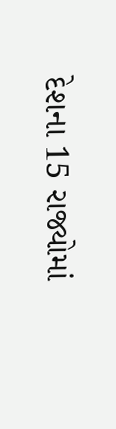દેશના 15 રાજ્યોમાં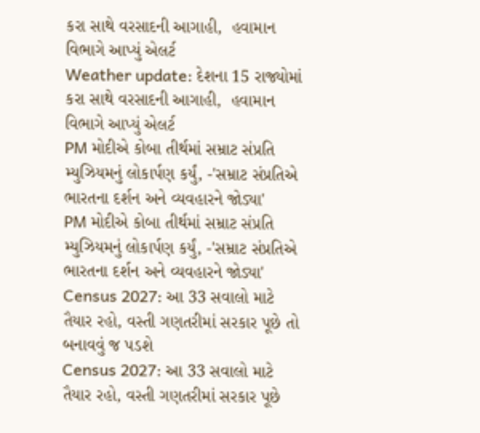કરા સાથે વરસાદની આગાહી,  હવામાન વિભાગે આપ્યું એલર્ટ
Weather update: દેશના 15 રાજ્યોમાં કરા સાથે વરસાદની આગાહી,  હવામાન વિભાગે આપ્યું એલર્ટ
PM મોદીએ કોબા તીર્થમાં સમ્રાટ સંપ્રતિ મ્યુઝિયમનું લોકાર્પણ કર્યું, -'સમ્રાટ સંપ્રતિએ ભારતના દર્શન અને વ્યવહારને જોડ્યા'
PM મોદીએ કોબા તીર્થમાં સમ્રાટ સંપ્રતિ મ્યુઝિયમનું લોકાર્પણ કર્યું, -'સમ્રાટ સંપ્રતિએ ભારતના દર્શન અને વ્યવહારને જોડ્યા'
Census 2027: આ 33 સવાલો માટે તૈયાર રહો, વસ્તી ગણતરીમાં સરકાર પૂછે તો બનાવવું જ પડશે
Census 2027: આ 33 સવાલો માટે તૈયાર રહો, વસ્તી ગણતરીમાં સરકાર પૂછે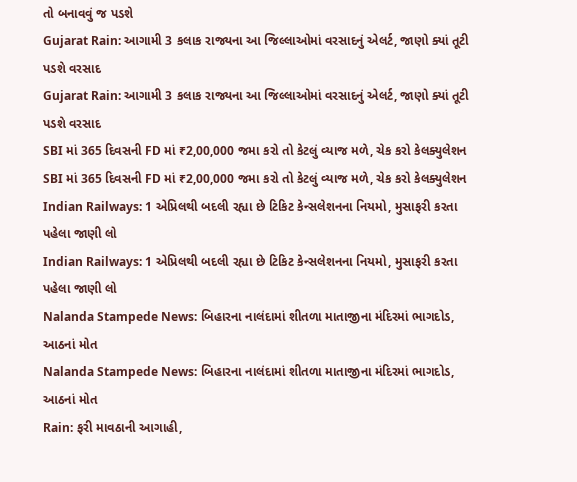તો બનાવવું જ પડશે
Gujarat Rain: આગામી 3 કલાક રાજ્યના આ જિલ્લાઓમાં વરસાદનું એલર્ટ, જાણો ક્યાં તૂટી પડશે વરસાદ
Gujarat Rain: આગામી 3 કલાક રાજ્યના આ જિલ્લાઓમાં વરસાદનું એલર્ટ, જાણો ક્યાં તૂટી પડશે વરસાદ
SBI માં 365 દિવસની FD માં ₹2,00,000 જમા કરો તો કેટલું વ્યાજ મળે, ચેક કરો કેલક્યુલેશન
SBI માં 365 દિવસની FD માં ₹2,00,000 જમા કરો તો કેટલું વ્યાજ મળે, ચેક કરો કેલક્યુલેશન
Indian Railways: 1 એપ્રિલથી બદલી રહ્યા છે ટિકિટ કેન્સલેશનના નિયમો, મુસાફરી કરતા પહેલા જાણી લો
Indian Railways: 1 એપ્રિલથી બદલી રહ્યા છે ટિકિટ કેન્સલેશનના નિયમો, મુસાફરી કરતા પહેલા જાણી લો
Nalanda Stampede News: બિહારના નાલંદામાં શીતળા માતાજીના મંદિરમાં ભાગદોડ, આઠનાં મોત
Nalanda Stampede News: બિહારના નાલંદામાં શીતળા માતાજીના મંદિરમાં ભાગદોડ, આઠનાં મોત
Rain: ફરી માવઠાની આગાહી,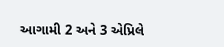આગામી 2 અને 3 એપ્રિલે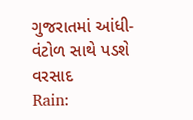ગુજરાતમાં આંધી-વંટોળ સાથે પડશે વરસાદ
Rain: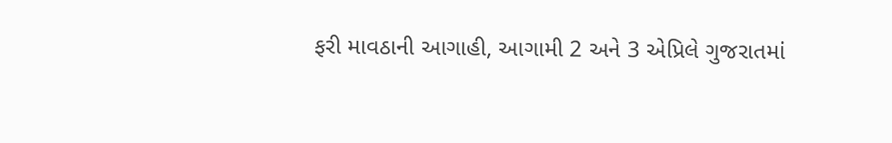ફરી માવઠાની આગાહી, આગામી 2 અને 3 એપ્રિલે ગુજરાતમાં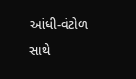આંધી-વંટોળ સાથે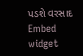પડશે વરસાદ
Embed widget